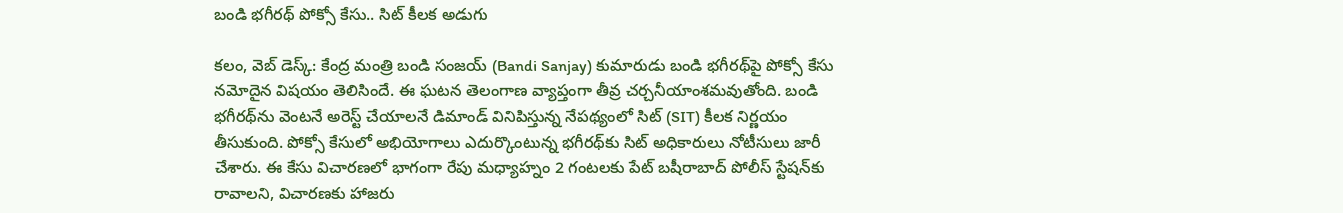బండి భగీరథ్‌ పోక్సో కేసు.. సిట్ కీలక అడుగు

కలం, వెబ్ డెస్క్: కేంద్ర మంత్రి బండి సంజయ్ (Bandi Sanjay) కుమారుడు బండి భగీరథ్‌పై పోక్సో కేసు నమోదైన విషయం తెలిసిందే. ఈ ఘటన తెలంగాణ వ్యాప్తంగా తీవ్ర చర్చనీయాంశమవుతోంది. బండి భగీరథ్‌ను వెంటనే అరెస్ట్ చేయాలనే డిమాండ్ వినిపిస్తున్న నేపథ్యంలో సిట్ (SIT) కీలక నిర్ణయం తీసుకుంది. పోక్సో కేసులో అభియోగాలు ఎదుర్కొంటున్న భగీరథ్‌కు సిట్ అధికారులు నోటీసులు జారీ చేశారు. ఈ కేసు విచారణలో భాగంగా రేపు మధ్యాహ్నం 2 గంటలకు పేట్ బషీరాబాద్ పోలీస్ స్టేషన్‌కు రావాలని, విచారణకు హాజరు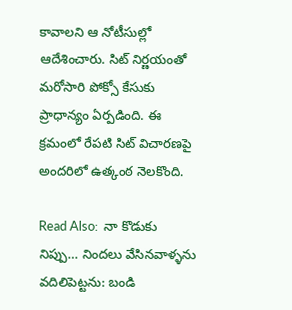కావాలని ఆ నోటీసుల్లో ఆదేశించారు. సిట్ నిర్ణయంతో మరోసారి పోక్సో కేసుకు ప్రాధాన్యం ఏర్పడింది. ఈ క్రమంలో రేపటి సిట్ విచారణపై అందరిలో ఉత్కంఠ నెలకొంది.

Read Also:  నా కొడుకు నిప్పు… నిందలు వేసినవాళ్ళను వదిలిపెట్టను: బండి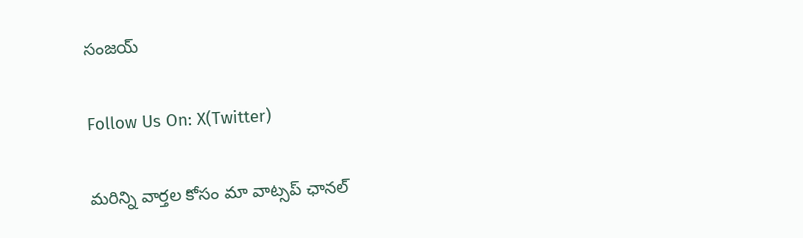సంజయ్

Follow Us On: X(Twitter)

మ‌రిన్ని వార్త‌ల కోసం మా వాట్స‌ప్ ఛాన‌ల్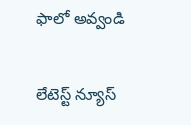ఫాలో అవ్వండి

లేటెస్ట్ న్యూస్‌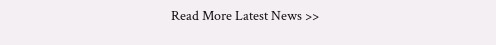Read More Latest News >>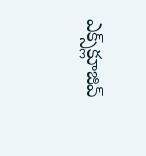ఎక్స్‌క్లూజివ్‌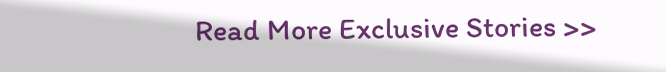Read More Exclusive Stories >>